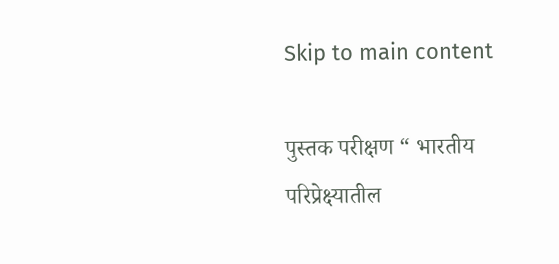Skip to main content

पुस्तक परीक्षण “ भारतीय परिप्रेक्ष्यातील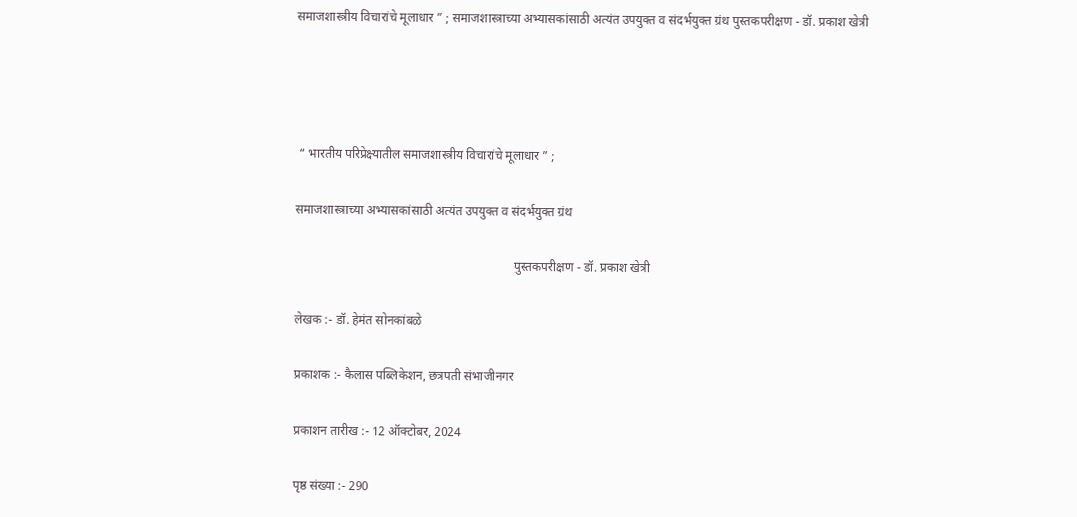समाजशास्त्रीय विचारांचे मूलाधार ” ; समाजशास्त्राच्या अभ्यासकांसाठी अत्यंत उपयुक्त व संदर्भयुक्त ग्रंथ पुस्तकपरीक्षण - डॉ. प्रकाश खेत्री




 “ भारतीय परिप्रेक्ष्यातील समाजशास्त्रीय विचारांचे मूलाधार ” ;

समाजशास्त्राच्या अभ्यासकांसाठी अत्यंत उपयुक्त व संदर्भयुक्त ग्रंथ

                                                                      पुस्तकपरीक्षण - डॉ. प्रकाश खेत्री

लेखक :- डॉ. हेमंत सोनकांबळे

प्रकाशक :- कैलास पब्लिकेशन, छत्रपती संभाजीनगर

प्रकाशन तारीख :- 12 ऑक्टोबर, 2024

पृष्ठ संख्या :- 290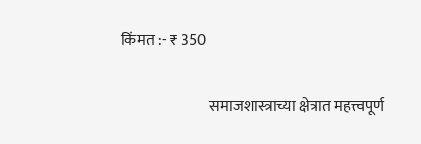किंमत :- ₹ 350

                             समाजशास्त्राच्या क्षेत्रात महत्त्वपूर्ण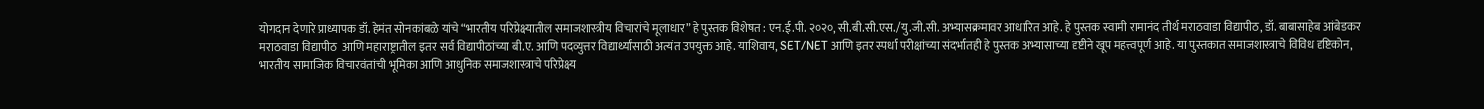योगदान देणारे प्राध्यापक डॉ. हेमंत सोनकांबळे यांचे “भारतीय परिप्रेक्ष्यातील समाजशास्त्रीय विचारांचे मूलाधार” हे पुस्तक विशेषत : एन.ई.पी. २०२०, सी.बी.सी.एस./यु.जी.सी. अभ्यासक्रमावर आधारित आहे. हे पुस्तक स्वामी रामानंद तीर्थ मराठवाडा विद्यापीठ, डॉ. बाबासाहेब आंबेडकर मराठवाडा विद्यापीठ  आणि महाराष्ट्रातील इतर सर्व विद्यापीठांच्या बी.ए. आणि पदव्युत्तर विद्यार्थ्यांसाठी अत्यंत उपयुक्त आहे. याशिवाय, SET/NET आणि इतर स्पर्धा परीक्षांच्या संदर्भातही हे पुस्तक अभ्यासाच्या दृष्टीने खूप महत्त्वपूर्ण आहे. या पुस्तकात समाजशास्त्राचे विविध दृष्टिकोन, भारतीय सामाजिक विचारवंतांची भूमिका आणि आधुनिक समाजशास्त्राचे परिप्रेक्ष्य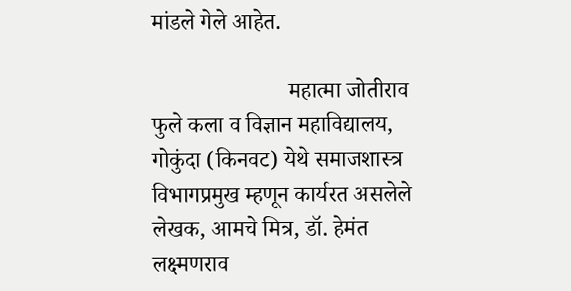मांडले गेले आहेत.

                        महात्मा जोतीराव फुले कला व विज्ञान महाविद्यालय, गोकुंदा (किनवट) येथे समाजशास्त्र विभागप्रमुख म्हणून कार्यरत असलेले लेखक, आमचे मित्र, डॉ. हेमंत लक्ष्मणराव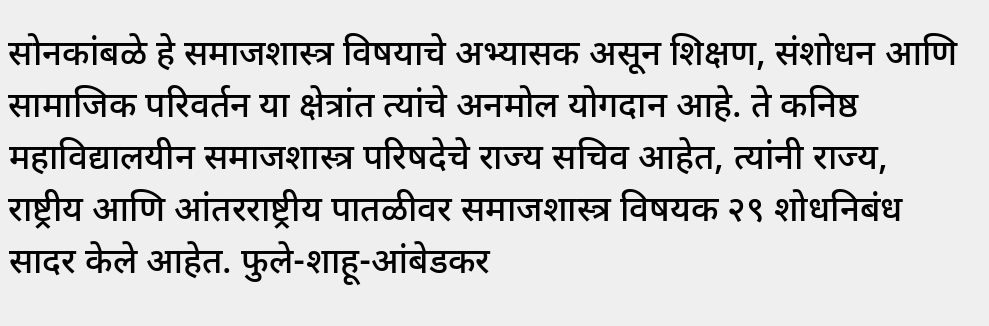सोनकांबळे हे समाजशास्त्र विषयाचे अभ्यासक असून शिक्षण, संशोधन आणि सामाजिक परिवर्तन या क्षेत्रांत त्यांचे अनमोल योगदान आहे. ते कनिष्ठ महाविद्यालयीन समाजशास्त्र परिषदेचे राज्य सचिव आहेत, त्यांनी राज्य, राष्ट्रीय आणि आंतरराष्ट्रीय पातळीवर समाजशास्त्र विषयक २९ शोधनिबंध सादर केले आहेत. फुले-शाहू-आंबेडकर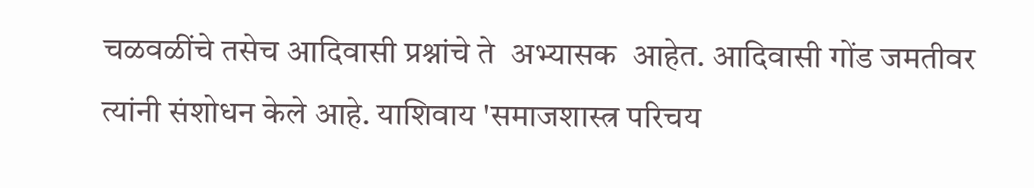चळवळींचे तसेच आदिवासी प्रश्नांचे ते  अभ्यासक  आहेत. आदिवासी गोंड जमतीवर त्यांनी संशोधन केले आहे. याशिवाय 'समाजशास्त्र परिचय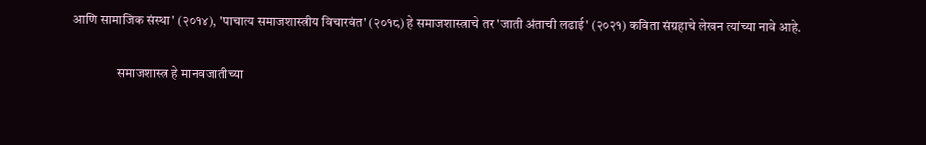आणि सामाजिक संस्था' (२०१४), 'पाचात्य समाजशास्त्रीय विचारवंत' (२०१८) हे समाजशास्त्राचे तर 'जाती अंताची लढाई' (२०२१) कविता संग्रहाचे लेखन त्यांच्या नावे आहे.

                 समाजशास्त्र हे मानवजातीच्या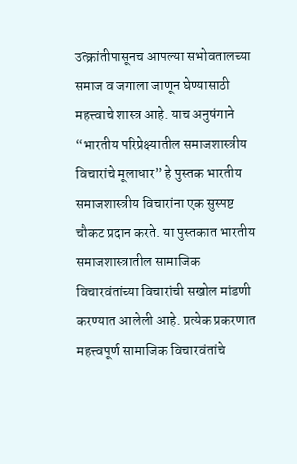उत्क्रांतीपासूनच आपल्या सभोवतालच्या समाज व जगाला जाणून घेण्यासाठी महत्त्वाचे शास्त्र आहे. याच अनुषंगाने “भारतीय परिप्रेक्ष्यातील समाजशास्त्रीय विचारांचे मूलाधार” हे पुस्तक भारतीय समाजशास्त्रीय विचारांना एक सुस्पष्ट चौकट प्रदान करते. या पुस्तकात भारतीय समाजशास्त्रातील सामाजिक  विचारवंतांच्या विचारांची सखोल मांडणी करण्यात आलेली आहे. प्रत्येक प्रकरणात महत्त्वपूर्ण सामाजिक विचारवंतांचे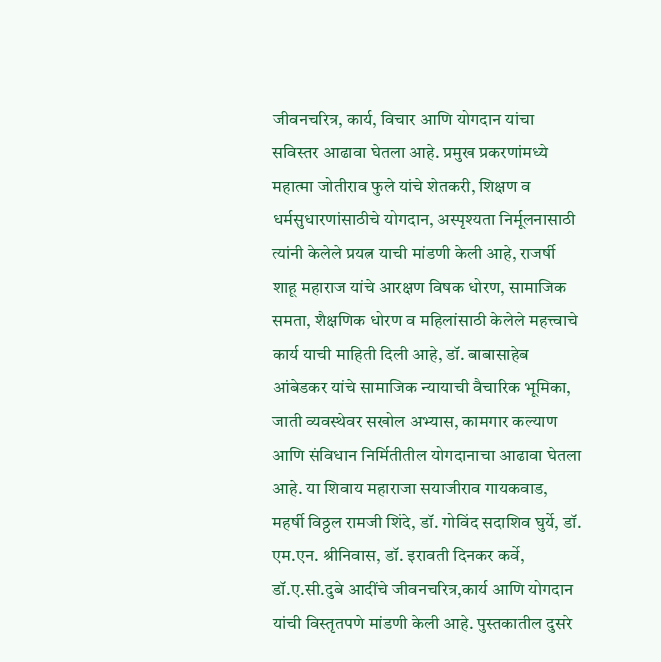जीवनचरित्र, कार्य, विचार आणि योगदान यांचा सविस्तर आढावा घेतला आहे. प्रमुख प्रकरणांमध्ये महात्मा जोतीराव फुले यांचे शेतकरी, शिक्षण व धर्मसुधारणांसाठीचे योगदान, अस्पृश्यता निर्मूलनासाठी त्यांनी केलेले प्रयत्न याची मांडणी केली आहे, राजर्षी शाहू महाराज यांचे आरक्षण विषक धोरण, सामाजिक समता, शैक्षणिक धोरण व महिलांसाठी केलेले महत्त्वाचे कार्य याची माहिती दिली आहे, डॉ. बाबासाहेब आंबेडकर यांचे सामाजिक न्यायाची वैचारिक भूमिका, जाती व्यवस्थेवर सखोल अभ्यास, कामगार कल्याण आणि संविधान निर्मितीतील योगदानाचा आढावा घेतला आहे. या शिवाय महाराजा सयाजीराव गायकवाड, महर्षी विठ्ठल रामजी शिंदे, डॉ. गोविंद सदाशिव घुर्ये, डॉ. एम.एन. श्रीनिवास, डॉ. इरावती दिनकर कर्वे, डॉ.ए.सी.दुबे आदींचे जीवनचरित्र,कार्य आणि योगदान यांची विस्तृतपणे मांडणी केली आहे. पुस्तकातील दुसरे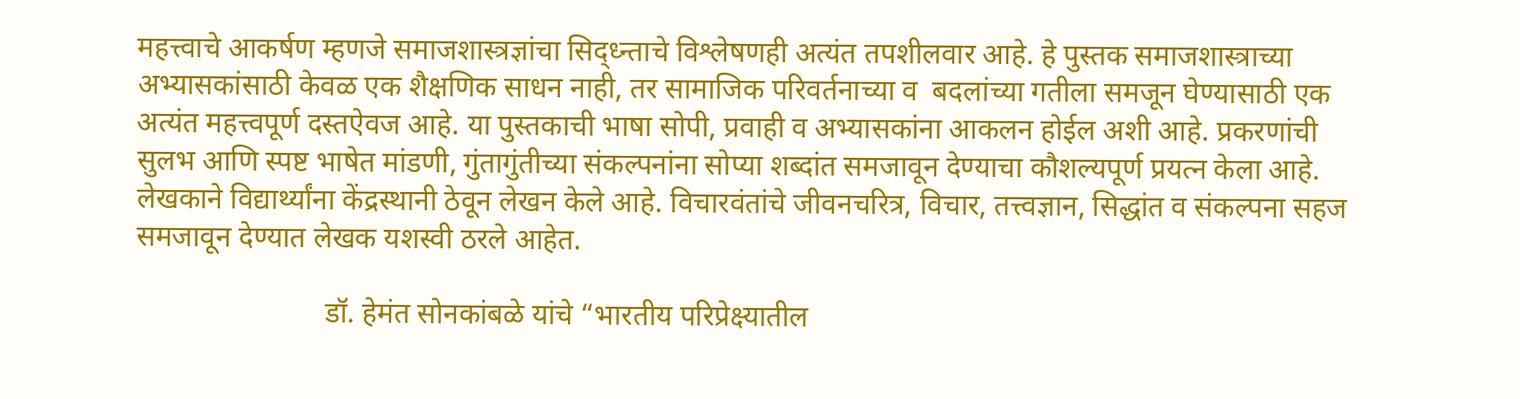महत्त्वाचे आकर्षण म्हणजे समाजशास्त्रज्ञांचा सिद्ध्न्ताचे विश्लेषणही अत्यंत तपशीलवार आहे. हे पुस्तक समाजशास्त्राच्या अभ्यासकांसाठी केवळ एक शैक्षणिक साधन नाही, तर सामाजिक परिवर्तनाच्या व  बदलांच्या गतीला समजून घेण्यासाठी एक अत्यंत महत्त्वपूर्ण दस्तऐवज आहे. या पुस्तकाची भाषा सोपी, प्रवाही व अभ्यासकांना आकलन होईल अशी आहे. प्रकरणांची सुलभ आणि स्पष्ट भाषेत मांडणी, गुंतागुंतीच्या संकल्पनांना सोप्या शब्दांत समजावून देण्याचा कौशल्यपूर्ण प्रयत्न केला आहे. लेखकाने विद्यार्थ्यांना केंद्रस्थानी ठेवून लेखन केले आहे. विचारवंतांचे जीवनचरित्र, विचार, तत्त्वज्ञान, सिद्धांत व संकल्पना सहज समजावून देण्यात लेखक यशस्वी ठरले आहेत.

                          डॉ. हेमंत सोनकांबळे यांचे “भारतीय परिप्रेक्ष्यातील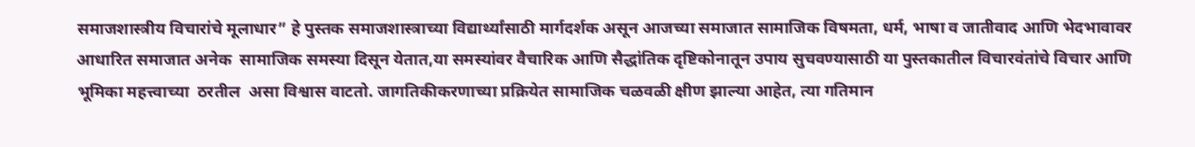समाजशास्त्रीय विचारांचे मूलाधार” हे पुस्तक समाजशास्त्राच्या विद्यार्थ्यांसाठी मार्गदर्शक असून आजच्या समाजात सामाजिक विषमता, धर्म, भाषा व जातीवाद आणि भेदभावावर आधारित समाजात अनेक  सामाजिक समस्या दिसून येतात,या समस्यांवर वैचारिक आणि सैद्धांतिक दृष्टिकोनातून उपाय सुचवण्यासाठी या पुस्तकातील विचारवंतांचे विचार आणि  भूमिका महत्त्वाच्या  ठरतील  असा विश्वास वाटतो. जागतिकीकरणाच्या प्रक्रियेत सामाजिक चळवळी क्षीण झाल्या आहेत, त्या गतिमान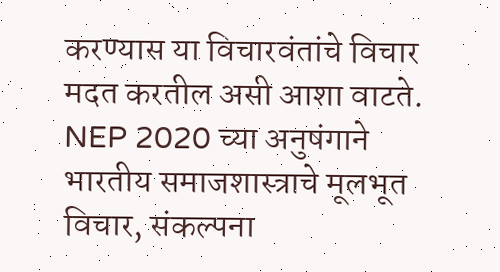करण्यास या विचारवंतांचे विचार मदत करतील असी आशा वाटते. NEP 2020 च्या अनुषंगाने भारतीय समाजशास्त्राचे मूलभूत विचार, संकल्पना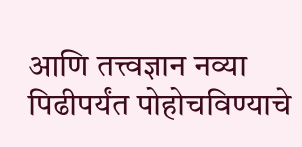आणि तत्त्वज्ञान नव्या पिढीपर्यंत पोहोचविण्याचे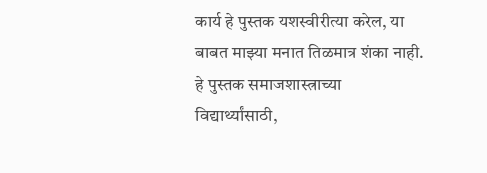कार्य हे पुस्तक यशस्वीरीत्या करेल, या बाबत माझ्या मनात तिळमात्र शंका नाही. हे पुस्तक समाजशास्त्राच्या विद्यार्थ्यांसाठी,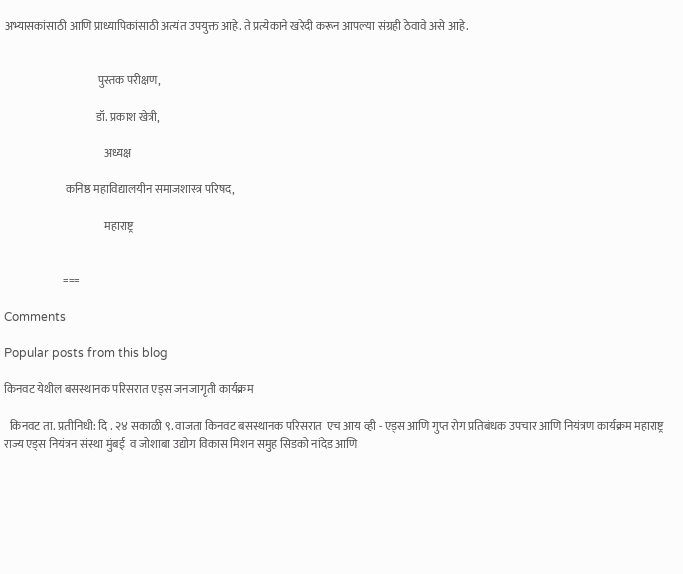अभ्यासकांसाठी आणि प्राध्यापिकांसाठी अत्यंत उपयुक्त आहे. ते प्रत्येकाने खरेदी करून आपल्या संग्रही ठेवावे असे आहे.


                                         पुस्तक परीक्षण,

                                        डॉ. प्रकाश खेत्री,

                                            अध्यक्ष

                           कनिष्ठ महाविद्यालयीन समाजशास्त्र परिषद,

                                            महाराष्ट्र


                          ===

Comments

Popular posts from this blog

किनवट येथील बसस्थानक परिसरात एड्स जनजागृती कार्यक्रम

  किनवट ता. प्रतीनिधी: दि . २४ सकाळी ९. वाजता किनवट बसस्थानक परिसरात  एच आय व्ही - एड्स आणि गुप्त रोग प्रतिबंधक उपचार आणि नियंत्रण कार्यक्रम महाराष्ट्र राज्य एड्स नियंत्रन संस्था मुंबई  व जोशाबा उद्योग विकास मिशन समुह सिडको नांदेड आणि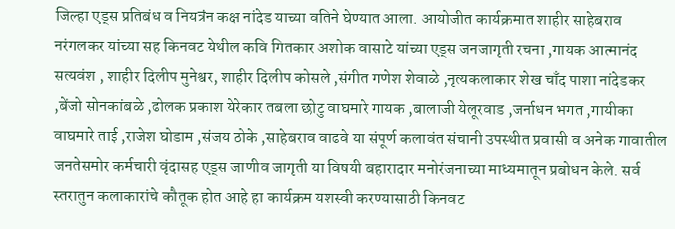जिल्हा एड्स प्रतिबंध व नियत्रंन कक्ष नांदेड याच्या वतिने घेण्यात आला. आयोजीत कार्यक्रमात शाहीर साहेबराव नरंगलकर यांच्या सह किनवट येथील कवि गितकार अशोक वासाटे यांच्या एड्स जनजागृती रचना ,गायक आत्मानंद सत्यवंश , शाहीर दिलीप मुनेश्वर, शाहीर दिलीप कोसले ,संगीत गणेश शेवाळे ,नृत्यकलाकार शेख चाँद पाशा नांदेडकर ,बेंजो सोनकांबळे ,ढोलक प्रकाश येरेकार तबला छोटु वाघमारे गायक ,बालाजी येलूरवाड ,जर्नाधन भगत ,गायीका वाघमारे ताई ,राजेश घोडाम ,संजय ठोके ,साहेबराव वाढवे या संपूर्ण कलावंत संचानी उपस्थीत प्रवासी व अनेक गावातील जनतेसमोर कर्मचारी वृंदासह एड्स जाणीव जागृती या विषयी बहारादार मनोरंजनाच्या माध्यमातून प्रबोधन केले. सर्व स्तरातुन कलाकारांचे कौतूक होत आहे हा कार्यक्रम यशस्वी करण्यासाठी किनवट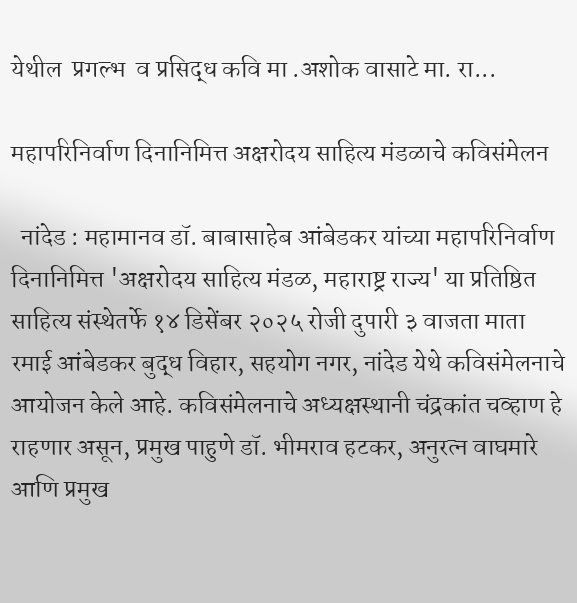येथील  प्रगल्भ  व प्रसिद्ध कवि मा .अशोक वासाटे मा. रा...

महापरिनिर्वाण दिनानिमित्त अक्षरोदय साहित्य मंडळाचे कविसंमेलन

  नांदेड : महामानव डॉ. बाबासाहेब आंबेडकर यांच्या महापरिनिर्वाण दिनानिमित्त 'अक्षरोदय साहित्य मंडळ, महाराष्ट्र राज्य' या प्रतिष्ठित साहित्य संस्थेतर्फे १४ डिसेंबर २०२५ रोजी दुपारी ३ वाजता माता रमाई आंबेडकर बुद्ध विहार, सहयोग नगर, नांदेड येथे कविसंमेलनाचे आयोजन केले आहे. कविसंमेलनाचे अध्यक्षस्थानी चंद्रकांत चव्हाण हे राहणार असून, प्रमुख पाहुणे डॉ. भीमराव हटकर, अनुरत्न वाघमारे आणि प्रमुख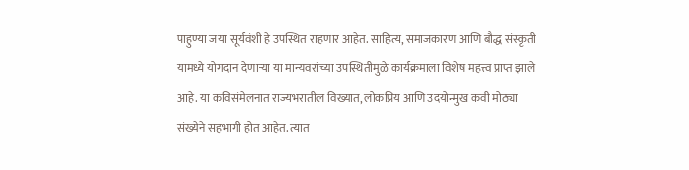पाहुण्या जया सूर्यवंशी हे उपस्थित राहणार आहेत. साहित्य, समाजकारण आणि बौद्ध संस्कृती यामध्ये योगदान देणाऱ्या या मान्यवरांच्या उपस्थितीमुळे कार्यक्रमाला विशेष महत्त्व प्राप्त झाले आहे. या कविसंमेलनात राज्यभरातील विख्यात, लोकप्रिय आणि उदयोन्मुख कवी मोठ्या संख्येने सहभागी होत आहेत. त्यात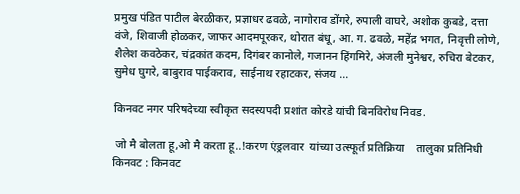प्रमुख पंडित पाटील बेरळीकर, प्रज्ञाधर ढवळे, नागोराव डोंगरे, रुपाली वाघरे, अशोक कुबडे, दत्ता वंजे, शिवाजी होळकर, जाफर आदमपूरकर, थोरात बंधू, आ. ग. ढवळे, महेंद्र भगत, निवृत्ती लोणे, शैलेश कवठेकर, चंद्रकांत कदम, दिगंबर कानोले, गजानन हिंगमिरे, अंजली मुनेश्वर, रुचिरा बेटकर, सुमेध घुगरे, बाबुराव पाईकराव, साईनाथ रहाटकर, संजय ...

किनवट नगर परिषदेच्या स्वीकृत सदस्यपदी प्रशांत कोरडे यांची बिनविरोध निवड.

 जो मै बोलता हू,ओ मै करता हू..!करण एंड्रलवार  यांच्या उत्स्फूर्त प्रतिक्रिया    तालुका प्रतिनिधी किनवट : किनवट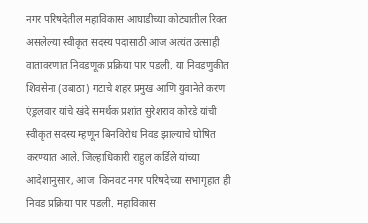नगर परिषदेतील महाविकास आघाडीच्या कोट्यातील रिक्त असलेल्या स्वीकृत सदस्य पदासाठी आज अत्यंत उत्साही वातावरणात निवडणूक प्रक्रिया पार पडली. या निवडणुकीत शिवसेना (उबाठा) गटाचे शहर प्रमुख आणि युवानेते करण एंड्रलवार यांचे खंदे समर्थक प्रशांत सुरेशराव कोरडे यांची स्वीकृत सदस्य म्हणून बिनविरोध निवड झाल्याचे घोषित करण्यात आले. जिल्हाधिकारी राहुल कर्डिले यांच्या आदेशानुसार, आज  किनवट नगर परिषदेच्या सभागृहात ही निवड प्रक्रिया पार पडली. महाविकास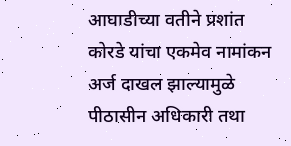आघाडीच्या वतीने प्रशांत कोरडे यांचा एकमेव नामांकन अर्ज दाखल झाल्यामुळे पीठासीन अधिकारी तथा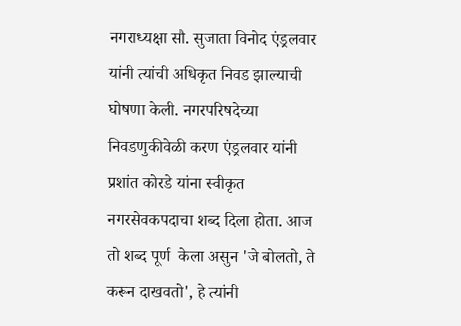नगराध्यक्षा सौ. सुजाता विनोद एंड्रलवार यांनी त्यांची अधिकृत निवड झाल्याची घोषणा केली. नगरपरिषदेच्या निवडणुकीवेळी करण एंड्रलवार यांनी प्रशांत कोरडे यांना स्वीकृत नगरसेवकपदाचा शब्द दिला होता. आज तो शब्द पूर्ण  केला असुन 'जे बोलतो, ते  करून दाखवतो', हे त्यांनी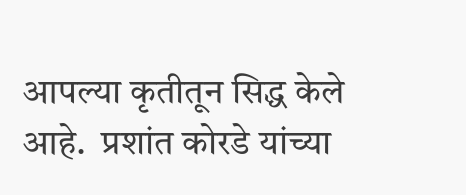आपल्या कृतीतून सिद्ध केले आहे.  प्रशांत कोरडे यांच्या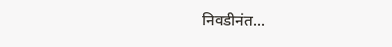निवडीनंत...